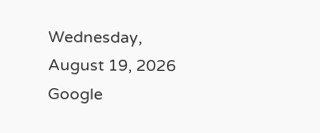Wednesday, August 19, 2026
Google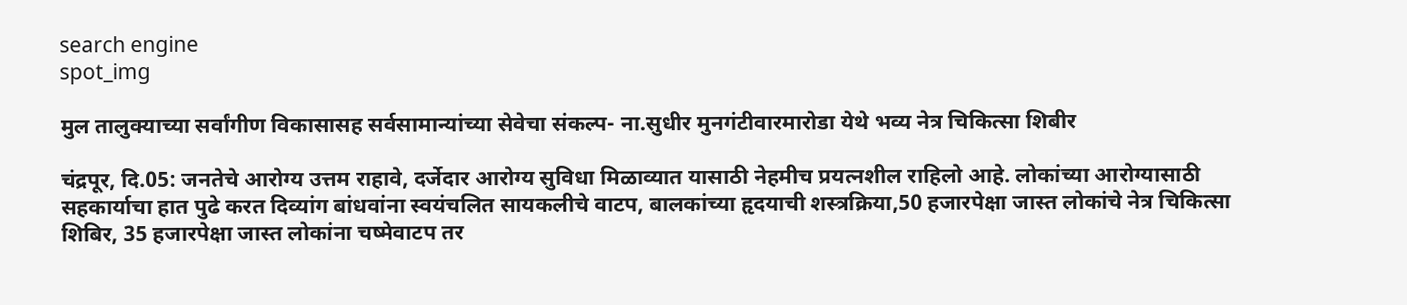search engine
spot_img

मुल तालुक्याच्या सर्वांगीण विकासासह सर्वसामान्यांच्या सेवेचा संकल्प- ना.सुधीर मुनगंटीवारमारोडा येथे भव्य नेत्र चिकित्सा शिबीर

चंद्रपूर, दि.05: जनतेचे आरोग्य उत्तम राहावे, दर्जेदार आरोग्य सुविधा मिळाव्यात यासाठी नेहमीच प्रयत्नशील राहिलो आहे. लोकांच्या आरोग्यासाठी सहकार्याचा हात पुढे करत दिव्यांग बांधवांना स्वयंचलित सायकलीचे वाटप, बालकांच्या हृदयाची शस्त्रक्रिया,50 हजारपेक्षा जास्त लोकांचे नेत्र चिकित्सा शिबिर, 35 हजारपेक्षा जास्त लोकांना चष्मेवाटप तर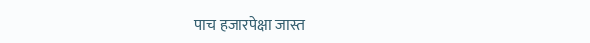पाच हजारपेक्षा जास्त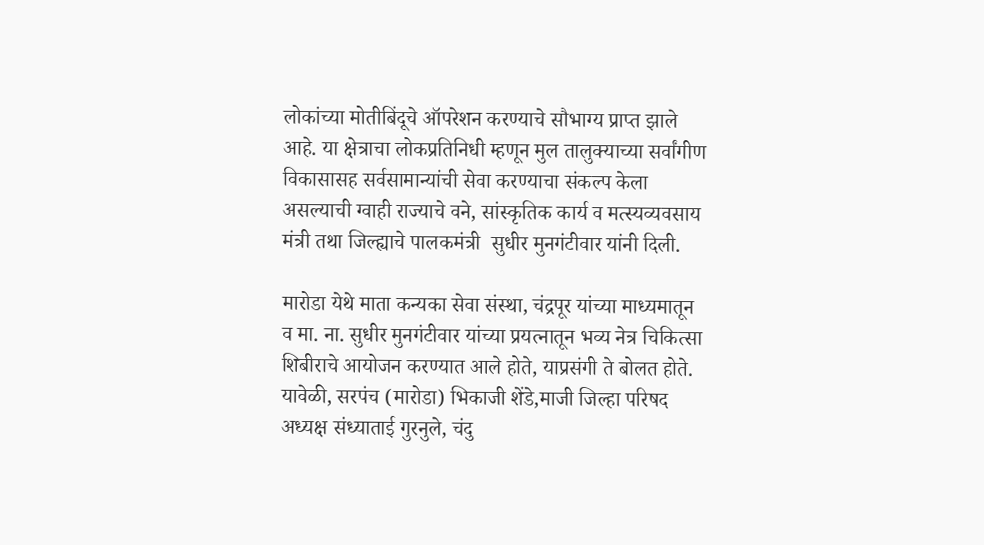लोकांच्या मोतीबिंदूचे ऑपरेशन करण्याचे सौभाग्य प्राप्त झाले आहे. या क्षेत्राचा लोकप्रतिनिधी म्हणून मुल तालुक्याच्या सर्वांगीण विकासासह सर्वसामान्यांची सेवा करण्याचा संकल्प केला असल्याची ग्वाही राज्याचे वने, सांस्कृतिक कार्य व मत्स्यव्यवसाय मंत्री तथा जिल्ह्याचे पालकमंत्री  सुधीर मुनगंटीवार यांनी दिली.

मारोडा येथे माता कन्यका सेवा संस्था, चंद्रपूर यांच्या माध्यमातून व मा. ना. सुधीर मुनगंटीवार यांच्या प्रयत्नातून भव्य नेत्र चिकित्सा शिबीराचे आयोजन करण्यात आले होते, याप्रसंगी ते बोलत होते. यावेळी, सरपंच (मारोडा) भिकाजी शेंडे,माजी जिल्हा परिषद अध्यक्ष संध्याताई गुरनुले, चंदु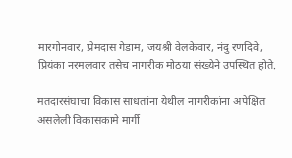मारगोनवार, प्रेमदास गेडाम, जयश्री वेलकेवार, नंदु रणदिवे, प्रियंका नरमलवार तसेच नागरीक मोठया संख्येने उपस्थित होते.

मतदारसंघाचा विकास साधतांना येथील नागरीकांना अपेक्षित असलेली विकासकामे मार्गी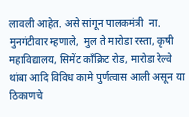लावली आहेत. असे सांगून पालकमंत्री  ना. मुनगंटीवार म्हणाले,  मुल ते मारोडा रस्ता, कृषी महाविद्यालय, सिमेंट काँक्रिट रोड, मारोडा रेल्वे थांबा आदि विविध कामे पुर्णत्वास आली असून या ठिकाणचे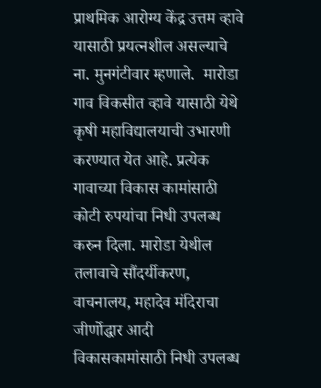प्राथमिक आरोग्य केंद्र उत्तम व्हावे यासाठी प्रयत्नशील असल्याचे ना. मुनगंटीवार म्हणाले.  मारोडा गाव विकसीत व्हावे यासाठी येथे कृषी महाविद्यालयाची उभारणी करण्यात येत आहे. प्रत्येक गावाच्या विकास कामांसाठी कोटी रुपयांचा निधी उपलब्ध करुन दिला. मारोडा येथील तलावाचे सौंदर्यीकरण, वाचनालय, महादेव मंदिराचा जीर्णोद्धार आदी विकासकामांसाठी निधी उपलब्ध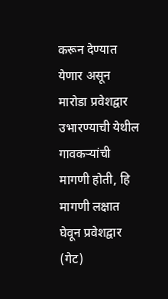करून देण्यात येणार असून मारोडा प्रवेशद्वार उभारण्याची येथील गावकऱ्यांची मागणी होती, हि मागणी लक्षात घेवून प्रवेशद्वार (गेट)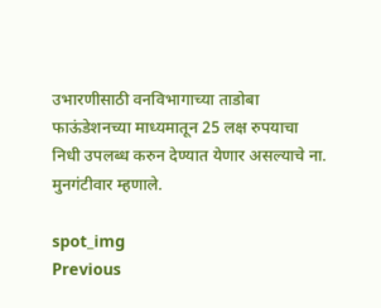उभारणीसाठी वनविभागाच्या ताडोबा फाऊंडेशनच्या माध्यमातून 25 लक्ष रुपयाचा निधी उपलब्ध करुन देण्यात येणार असल्याचे ना. मुनगंटीवार म्हणाले.

spot_img
Previous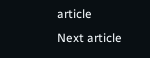article
Next article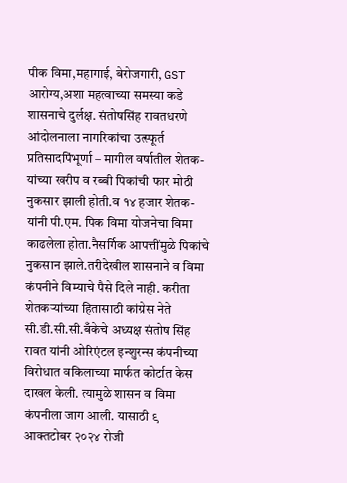पीक विमा,महागाई, बेरोजगारी, GST आरोग्य,अशा महत्वाच्या समस्या कडे शासनाचे दुर्लक्ष. संतोषसिंह रावतधरणे आंदोलनाला नागरिकांचा उत्स्फूर्त प्रतिसादपिंभूर्णा – मागील वर्षातील शेतक-यांच्या खरीप व रब्बी पिकांची फार मोठी नुकसार झाली होती.व १४ हजार शेतक-यांनी पी.एम. पिक विमा योजनेचा विमा काढलेला होता.नैसर्गिक आपत्तींमुळे पिकांचे नुकसान झाले.तरीदेखील शासनाने व विमा कंपनीने विम्याचे पैसे दिले नाही. करीता शेतकऱ्यांच्या हितासाठी कांग्रेस नेते सी.डी.सी.सी.बँकेचे अध्यक्ष संतोष सिंह रावत यांनी ओरिएंटल इन्शुरन्स कंपनीच्या विरोधात वकिलाच्या मार्फत कोर्टात केस दाखल केली. त्यामुळे शासन व विमा कंपनीला जाग आली. यासाठी ९ आक्तटोबर २०२४ रोजी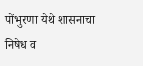पोंभुरणा येथे शासनाचा निषेध व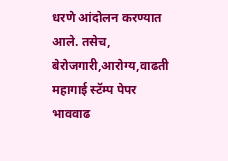धरणे आंदोलन करण्यात आले. तसेच, बेरोजगारी,आरोग्य,वाढती महागाई स्टॅम्प पेपर भाववाढ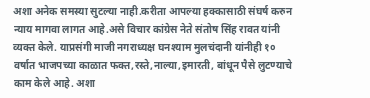अशा अनेक समस्या सुटल्या नाही.करीता आपल्या हक्कासाठी संघर्ष करुन न्याय मागवा लागत आहे.असे विचार कांग्रेस नेते संतोष सिंह रावत यांनी व्यक्त केले. याप्रसंगी माजी नगराध्यक्ष घनश्याम मुलचंदानी यांनीही १० वर्षात भाजपच्या काळात फक्त,रस्ते,नाल्या,इमारती, बांधून पैसे लुटण्याचे काम केले आहे. अशा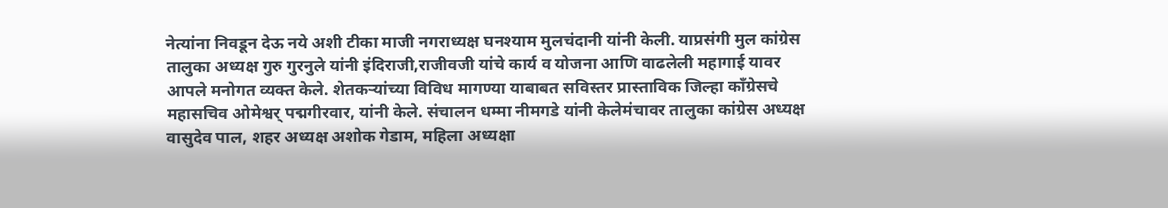नेत्यांना निवडून देऊ नये अशी टीका माजी नगराध्यक्ष घनश्याम मुलचंदानी यांनी केली. याप्रसंगी मुल कांग्रेस तालुका अध्यक्ष गुरु गुरनुले यांनी इंदिराजी,राजीवजी यांचे कार्य व योजना आणि वाढलेली महागाई यावर आपले मनोगत व्यक्त केले. शेतकऱ्यांच्या विविध मागण्या याबाबत सविस्तर प्रास्ताविक जिल्हा काँग्रेसचे महासचिव ओमेश्वर् पद्मगीरवार, यांनी केले. संचालन धम्मा नीमगडे यांनी केलेमंचावर तालुका कांग्रेस अध्यक्ष वासुदेव पाल, शहर अध्यक्ष अशोक गेडाम, महिला अध्यक्षा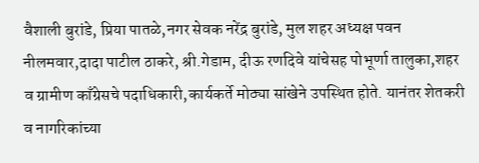वैशाली बुरांडे, प्रिया पातळे,नगर सेवक नरेंद्र बुरांडे, मुल शहर अध्यक्ष पवन नीलमवार,दादा पाटील ठाकरे, श्री.गेडाम, दीऊ रणदिवे यांचेसह पोभूर्णा तालुका,शहर व ग्रामीण काँग्रेसचे पदाधिकारी,कार्यकर्ते मोठ्या सांखेने उपस्थित होते. यानंतर शेतकरी व नागरिकांच्या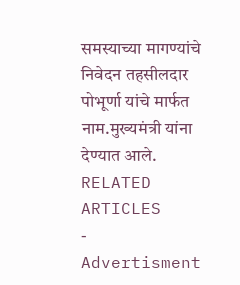समस्याच्या मागण्यांचे निवेदन तहसीलदार पोभूर्णा यांचे मार्फत नाम.मुख्यमंत्री यांना देण्यात आले.
RELATED ARTICLES
- Advertisment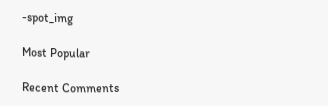-spot_img

Most Popular

Recent Comments